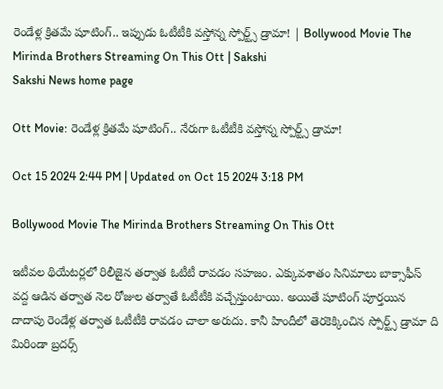రెండేళ్ల క్రితమే షూటింగ్‌.. ఇప్పుడు ఓటీటీకి వస్తోన్న స్పోర్ట్స్‌ డ్రామా! | Bollywood Movie The Mirinda Brothers Streaming On This Ott | Sakshi
Sakshi News home page

Ott Movie: రెండేళ్ల క్రితమే షూటింగ్‌.. నేరుగా ఓటీటీకి వస్తోన్న స్పోర్ట్స్‌ డ్రామా!

Oct 15 2024 2:44 PM | Updated on Oct 15 2024 3:18 PM

Bollywood Movie The Mirinda Brothers Streaming On This Ott

ఇటీవల థియేటర్లలో రిలీజైన తర్వాత ఓటీటీ రావడం సహజం. ఎక్కువశాతం సినిమాలు బాక్సాఫీస్ వద్ద ఆడిన తర్వాత నెల రోజుల తర్వాతే ఓటీటీకి వచ్చేస్తుంటాయి. అయితే షూటింగ్ పూర్తయిన దాదాపు రెండేళ్ల తర్వాత ఓటీటీకి రావడం చాలా అరుదు. కానీ హిందీలో తెరకెక్కించిన స్పోర్ట్స్ డ్రామా ది మిరిండా బ్రదర్స్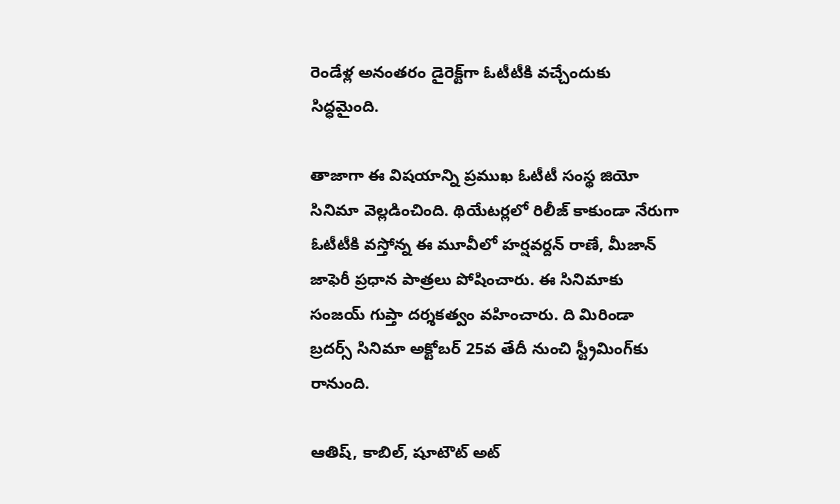రెండేళ్ల అనంతరం డైరెక్ట్‌గా ఓటీటీకి వచ్చేందుకు సిద్ధమైంది.

తాజాగా ఈ విషయాన్ని ప్రముఖ ఓటీటీ సంస్థ జియో సినిమా వెల్లడించింది. థియేటర్లలో రిలీజ్ కాకుండా నేరుగా ఓటీటీకి వస్తోన్న ఈ మూవీలో హర్షవర్దన్ రాణే, మీజాన్ జాఫెరీ ప్రధాన పాత్రలు పోషించారు. ఈ సినిమాకు సంజయ్ గుప్తా దర్శకత్వం వహించారు. ది మిరిండా బ్రదర్స్ సినిమా అక్టోబర్ 25వ తేదీ నుంచి స్ట్రీమింగ్‍కు రానుంది.

ఆతిష్, కాబిల్, షూటౌట్ అట్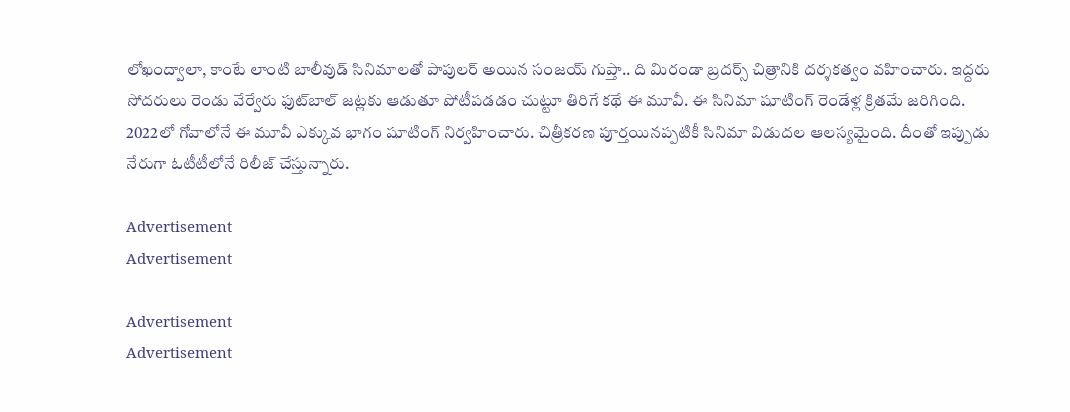లోఖంద్వాలా, కాంటే లాంటి బాలీవుడ్ సినిమాలతో పాపులర్ అయిన సంజయ్ గుప్తా.. ది మిరండా బ్రదర్స్ చిత్రానికి దర్శకత్వం వహించారు. ఇద్దరు సోదరులు రెండు వేర్వేరు ఫుట్‍బాల్ జట్లకు ఆడుతూ పోటీపడడం చుట్టూ తిరిగే కథే ఈ మూవీ. ఈ సినిమా షూటింగ్ రెండేళ్ల క్రితమే జరిగింది. 2022లో గోవాలోనే ఈ మూవీ ఎక్కువ భాగం షూటింగ్ నిర్వహించారు. చిత్రీకరణ పూర్తయినప్పటికీ సినిమా విడుదల ఆలస్యమైంది. దీంతో ఇప్పుడు నేరుగా ఓటీటీలోనే రిలీజ్ చేస్తున్నారు.

Advertisement
Advertisement

Advertisement
Advertisement